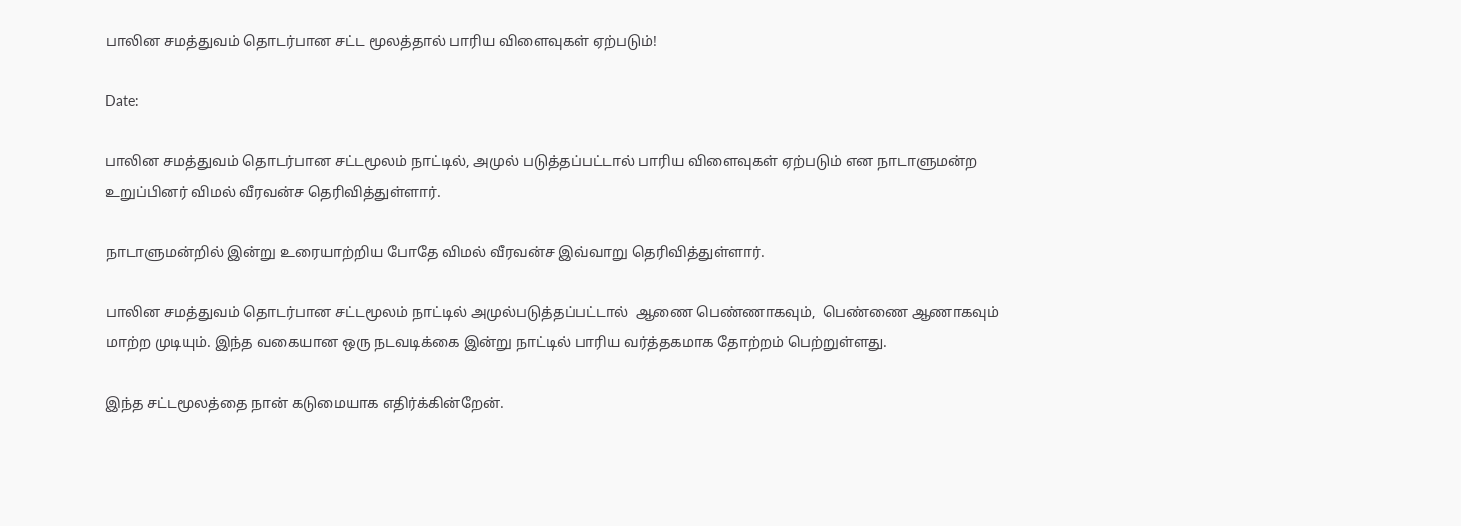பாலின சமத்துவம் தொடர்பான சட்ட மூலத்தால் பாரிய விளைவுகள் ஏற்படும்!

Date:

பாலின சமத்துவம் தொடர்பான சட்டமூலம் நாட்டில், அமுல் படுத்தப்பட்டால் பாரிய விளைவுகள் ஏற்படும் என நாடாளுமன்ற உறுப்பினர் விமல் வீரவன்ச தெரிவித்துள்ளார்.

நாடாளுமன்றில் இன்று உரையாற்றிய போதே விமல் வீரவன்ச இவ்வாறு தெரிவித்துள்ளார்.

பாலின சமத்துவம் தொடர்பான சட்டமூலம் நாட்டில் அமுல்படுத்தப்பட்டால்  ஆணை பெண்ணாகவும்,  பெண்ணை ஆணாகவும்  மாற்ற முடியும். இந்த வகையான ஒரு நடவடிக்கை இன்று நாட்டில் பாரிய வர்த்தகமாக தோற்றம் பெற்றுள்ளது.

இந்த சட்டமூலத்தை நான் கடுமையாக எதிர்க்கின்றேன்.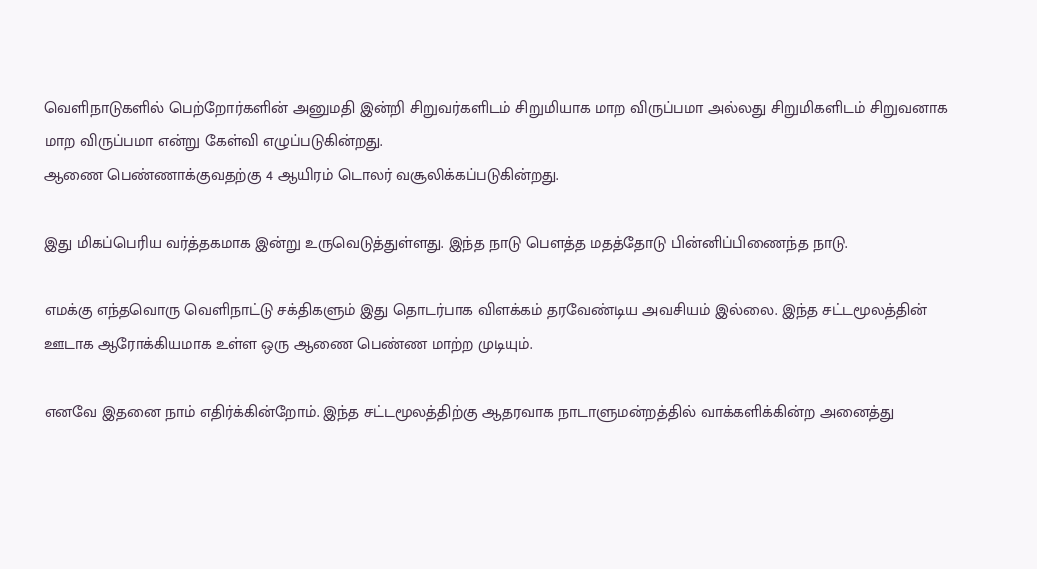வெளிநாடுகளில் பெற்றோர்களின் அனுமதி இன்றி சிறுவர்களிடம் சிறுமியாக மாற விருப்பமா அல்லது சிறுமிகளிடம் சிறுவனாக மாற விருப்பமா என்று கேள்வி எழுப்படுகின்றது.
ஆணை பெண்ணாக்குவதற்கு 4 ஆயிரம் டொலர் வசூலிக்கப்படுகின்றது.

இது மிகப்பெரிய வர்த்தகமாக இன்று உருவெடுத்துள்ளது. இந்த நாடு பௌத்த மதத்தோடு பின்னிப்பிணைந்த நாடு.

எமக்கு எந்தவொரு வெளிநாட்டு சக்திகளும் இது தொடர்பாக விளக்கம் தரவேண்டிய அவசியம் இல்லை. இந்த சட்டமூலத்தின் ஊடாக ஆரோக்கியமாக உள்ள ஒரு ஆணை பெண்ண மாற்ற முடியும்.

எனவே இதனை நாம் எதிர்க்கின்றோம். இந்த சட்டமூலத்திற்கு ஆதரவாக நாடாளுமன்றத்தில் வாக்களிக்கின்ற அனைத்து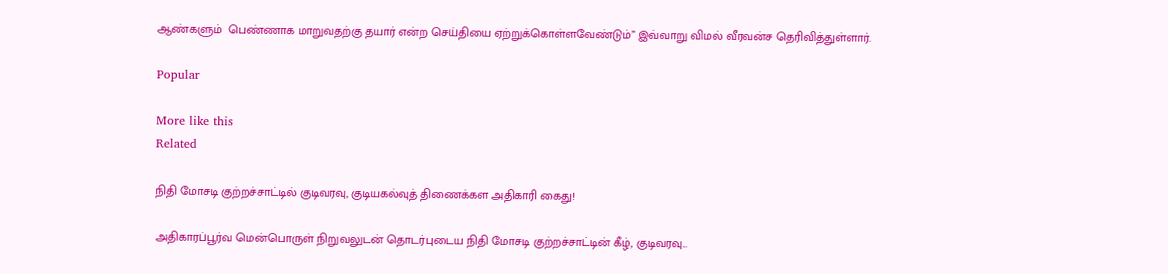ஆண்களும்  பெண்ணாக மாறுவதற்கு தயார் என்ற செய்தியை ஏற்றுக்கொள்ளவேண்டும்” இவ்வாறு விமல் வீரவன்ச தெரிவித்துள்ளார்.

Popular

More like this
Related

நிதி மோசடி குற்றச்சாட்டில் குடிவரவு, குடியகல்வுத் திணைக்கள அதிகாரி கைது!

அதிகாரப்பூர்வ மென்பொருள் நிறுவலுடன் தொடர்புடைய நிதி மோசடி குற்றச்சாட்டின் கீழ், குடிவரவு...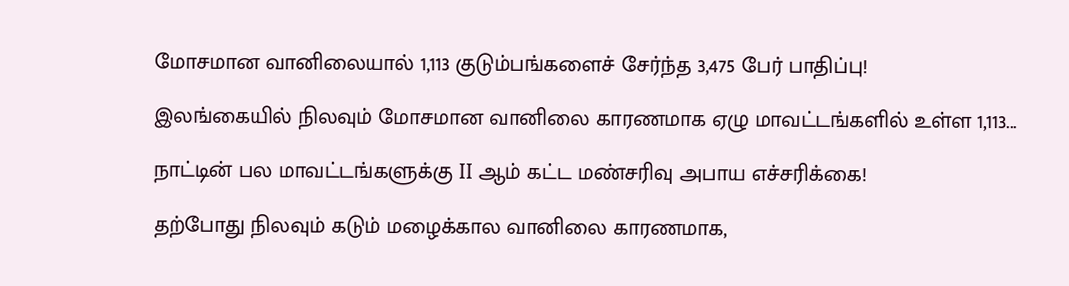மோசமான வானிலையால் 1,113 குடும்பங்களைச் சேர்ந்த 3,475 பேர் பாதிப்பு!

இலங்கையில் நிலவும் மோசமான வானிலை காரணமாக ஏழு மாவட்டங்களில் உள்ள 1,113...

நாட்டின் பல மாவட்டங்களுக்கு II ஆம் கட்ட மண்சரிவு அபாய எச்சரிக்கை!

தற்போது நிலவும் கடும் மழைக்கால வானிலை காரணமாக,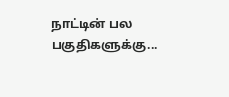நாட்டின் பல பகுதிகளுக்கு...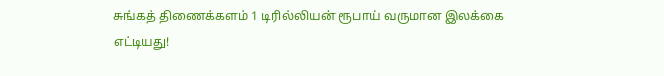சுங்கத் திணைக்களம் 1 டிரில்லியன் ரூபாய் வருமான இலக்கை எட்டியது!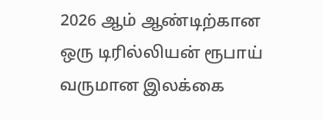2026 ஆம் ஆண்டிற்கான ஒரு டிரில்லியன் ரூபாய் வருமான இலக்கை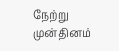நேற்று முன்தினம்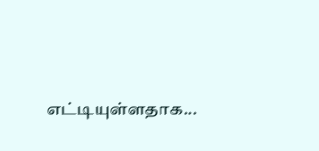எட்டியுள்ளதாக...